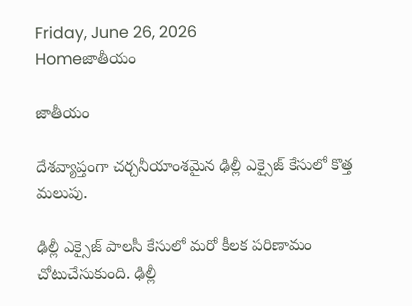Friday, June 26, 2026
Homeజాతీయం

జాతీయం

దేశవ్యాప్తంగా చర్చనీయాంశమైన ఢిల్లీ ఎక్సైజ్ కేసులో కొత్త మలుపు.

ఢిల్లీ ఎక్సైజ్ పాలసీ కేసులో మరో కీలక పరిణామం చోటుచేసుకుంది. ఢిల్లీ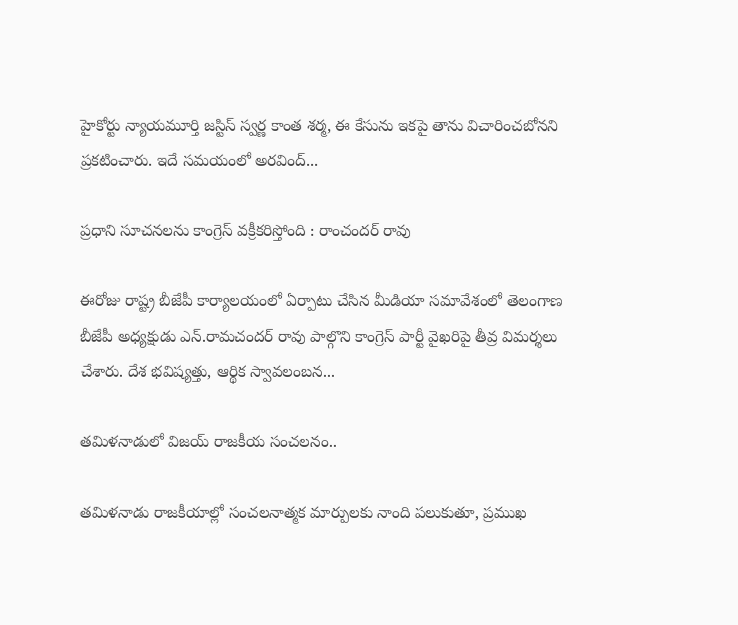హైకోర్టు న్యాయమూర్తి జస్టిస్ స్వర్ణ కాంత శర్మ, ఈ కేసును ఇకపై తాను విచారించబోనని ప్రకటించారు. ఇదే సమయంలో అరవింద్...

ప్రధాని సూచనలను కాంగ్రెస్ వక్రీకరిస్తోంది : రాంచందర్ రావు

ఈరోజు రాష్ట్ర బీజేపీ కార్యాలయంలో ఏర్పాటు చేసిన మీడియా సమావేశంలో తెలంగాణ బీజేపీ అధ్యక్షుడు ఎన్.రామచందర్ రావు పాల్గొని కాంగ్రెస్ పార్టీ వైఖరిపై తీవ్ర విమర్శలు చేశారు. దేశ భవిష్యత్తు, ఆర్థిక స్వావలంబన...

తమిళనాడులో విజయ్ రాజకీయ సంచలనం..

తమిళనాడు రాజకీయాల్లో సంచలనాత్మక మార్పులకు నాంది పలుకుతూ, ప్రముఖ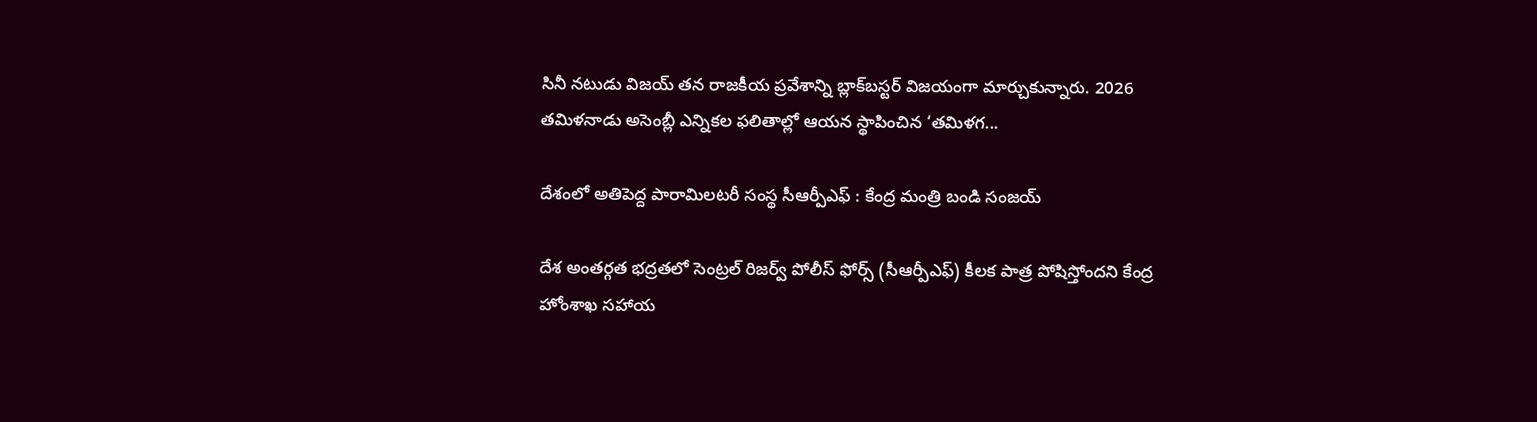సినీ నటుడు విజయ్ తన రాజకీయ ప్రవేశాన్ని బ్లాక్‌బస్టర్ విజయంగా మార్చుకున్నారు. 2026 తమిళనాడు అసెంబ్లీ ఎన్నికల ఫలితాల్లో ఆయన స్థాపించిన ‘తమిళగ...

దేశంలో అతిపెద్ద పారామిలటరీ సంస్థ సీఆర్పీఎఫ్ : కేంద్ర మంత్రి బండి సంజయ్

దేశ అంతర్గత భద్రతలో సెంట్రల్ రిజర్వ్ పోలీస్ ఫోర్స్ (సీఆర్పీఎఫ్) కీలక పాత్ర పోషిస్తోందని కేంద్ర హోంశాఖ సహాయ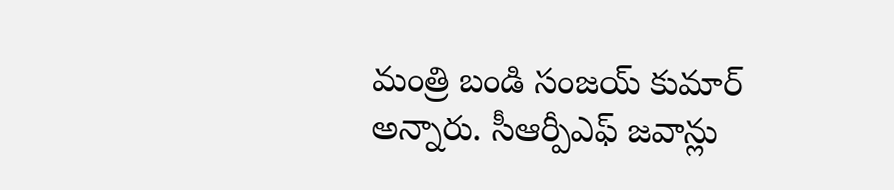మంత్రి బండి సంజయ్ కుమార్ అన్నారు. సీఆర్పీఎఫ్ జవాన్లు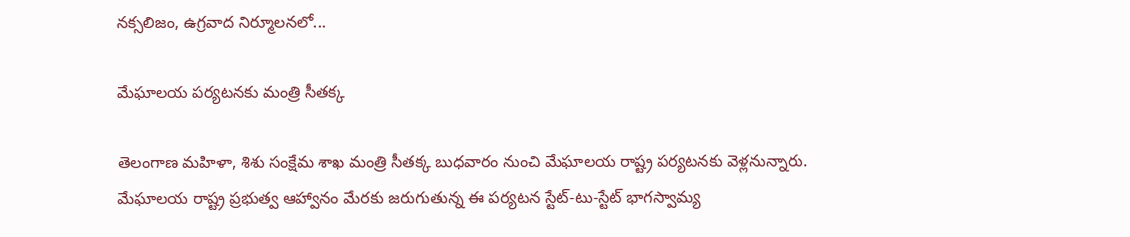నక్సలిజం, ఉగ్రవాద నిర్మూలనలో...

మేఘాలయ పర్యటనకు మంత్రి సీతక్క

తెలంగాణ మహిళా, శిశు సంక్షేమ శాఖ మంత్రి సీతక్క బుధవారం నుంచి మేఘాలయ రాష్ట్ర పర్యటనకు వెళ్లనున్నారు. మేఘాలయ రాష్ట్ర ప్రభుత్వ ఆహ్వానం మేరకు జరుగుతున్న ఈ పర్యటన స్టేట్-టు-స్టేట్ భాగస్వామ్య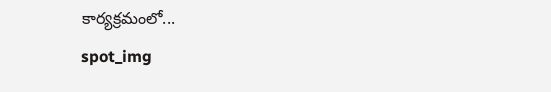కార్యక్రమంలో...
spot_img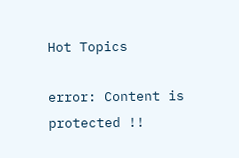Hot Topics

error: Content is protected !!